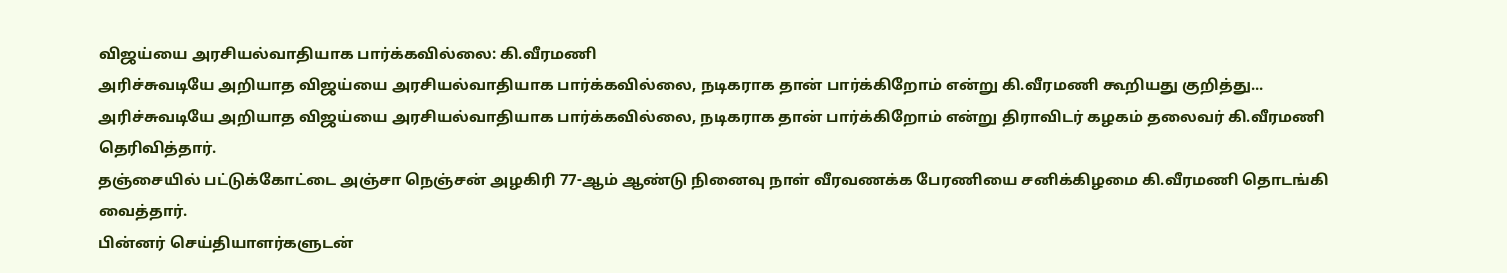விஜய்யை அரசியல்வாதியாக பார்க்கவில்லை: கி.வீரமணி
அரிச்சுவடியே அறியாத விஜய்யை அரசியல்வாதியாக பார்க்கவில்லை, நடிகராக தான் பார்க்கிறோம் என்று கி.வீரமணி கூறியது குறித்து...
அரிச்சுவடியே அறியாத விஜய்யை அரசியல்வாதியாக பார்க்கவில்லை, நடிகராக தான் பார்க்கிறோம் என்று திராவிடர் கழகம் தலைவர் கி.வீரமணி தெரிவித்தார்.
தஞ்சையில் பட்டுக்கோட்டை அஞ்சா நெஞ்சன் அழகிரி 77-ஆம் ஆண்டு நினைவு நாள் வீரவணக்க பேரணியை சனிக்கிழமை கி.வீரமணி தொடங்கி வைத்தார்.
பின்னர் செய்தியாளர்களுடன்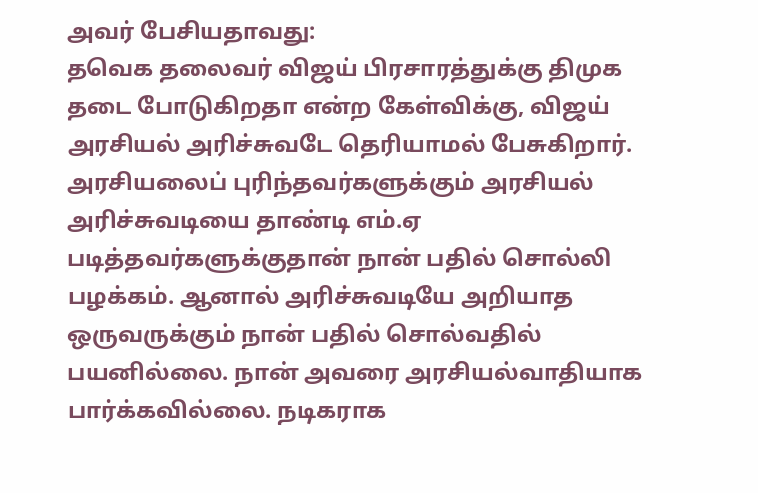அவர் பேசியதாவது:
தவெக தலைவர் விஜய் பிரசாரத்துக்கு திமுக தடை போடுகிறதா என்ற கேள்விக்கு, விஜய் அரசியல் அரிச்சுவடே தெரியாமல் பேசுகிறார். அரசியலைப் புரிந்தவர்களுக்கும் அரசியல் அரிச்சுவடியை தாண்டி எம்.ஏ படித்தவர்களுக்குதான் நான் பதில் சொல்லி பழக்கம். ஆனால் அரிச்சுவடியே அறியாத ஒருவருக்கும் நான் பதில் சொல்வதில் பயனில்லை. நான் அவரை அரசியல்வாதியாக பார்க்கவில்லை. நடிகராக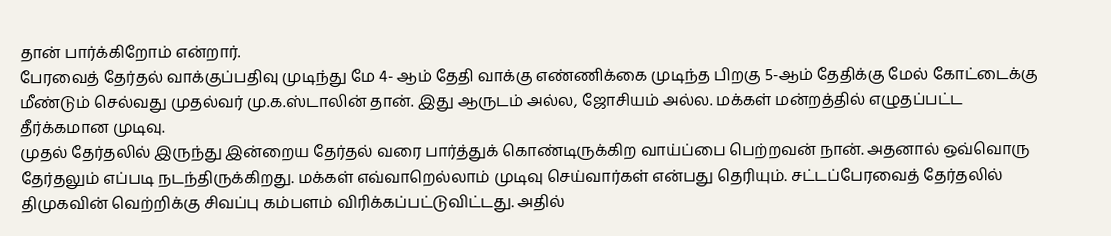தான் பார்க்கிறோம் என்றார்.
பேரவைத் தேர்தல் வாக்குப்பதிவு முடிந்து மே 4- ஆம் தேதி வாக்கு எண்ணிக்கை முடிந்த பிறகு 5-ஆம் தேதிக்கு மேல் கோட்டைக்கு மீண்டும் செல்வது முதல்வர் மு.க.ஸ்டாலின் தான். இது ஆருடம் அல்ல, ஜோசியம் அல்ல. மக்கள் மன்றத்தில் எழுதப்பட்ட தீர்க்கமான முடிவு.
முதல் தேர்தலில் இருந்து இன்றைய தேர்தல் வரை பார்த்துக் கொண்டிருக்கிற வாய்ப்பை பெற்றவன் நான். அதனால் ஒவ்வொரு தேர்தலும் எப்படி நடந்திருக்கிறது. மக்கள் எவ்வாறெல்லாம் முடிவு செய்வார்கள் என்பது தெரியும். சட்டப்பேரவைத் தேர்தலில் திமுகவின் வெற்றிக்கு சிவப்பு கம்பளம் விரிக்கப்பட்டுவிட்டது. அதில்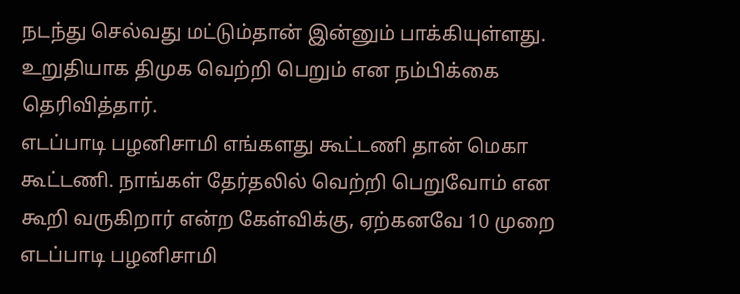நடந்து செல்வது மட்டும்தான் இன்னும் பாக்கியுள்ளது. உறுதியாக திமுக வெற்றி பெறும் என நம்பிக்கை தெரிவித்தார்.
எடப்பாடி பழனிசாமி எங்களது கூட்டணி தான் மெகா கூட்டணி. நாங்கள் தேர்தலில் வெற்றி பெறுவோம் என கூறி வருகிறார் என்ற கேள்விக்கு, ஏற்கனவே 10 முறை எடப்பாடி பழனிசாமி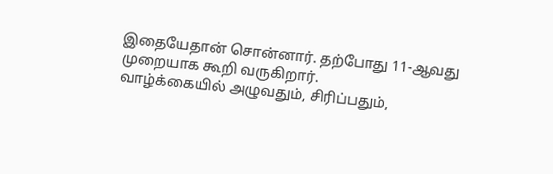இதையேதான் சொன்னார். தற்போது 11-ஆவது முறையாக கூறி வருகிறார்.
வாழ்க்கையில் அழுவதும், சிரிப்பதும்,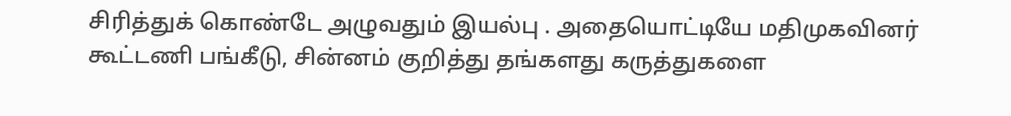சிரித்துக் கொண்டே அழுவதும் இயல்பு . அதையொட்டியே மதிமுகவினர் கூட்டணி பங்கீடு, சின்னம் குறித்து தங்களது கருத்துகளை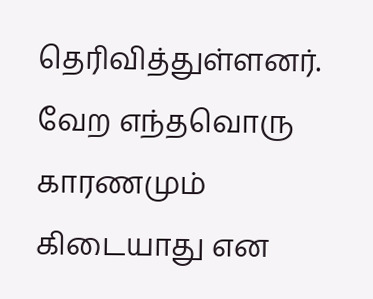தெரிவித்துள்ளனர். வேற எந்தவொரு காரணமும் கிடையாது என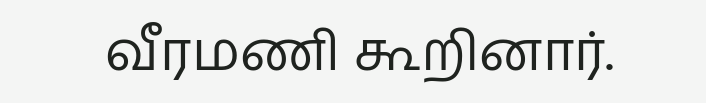வீரமணி கூறினார்.